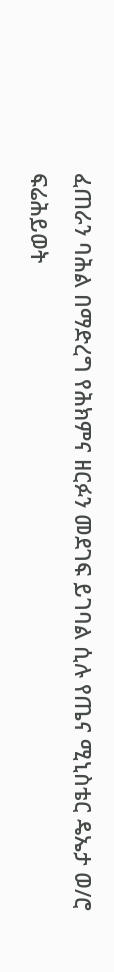ፈጠራን ባሕል በማድረግ የሕክምና ዘርፉን መደገፍ ይገባል ሲሉ የጤና ሚኒስቴር ዴኤታ ወ/ሮ ፍሬሕይወት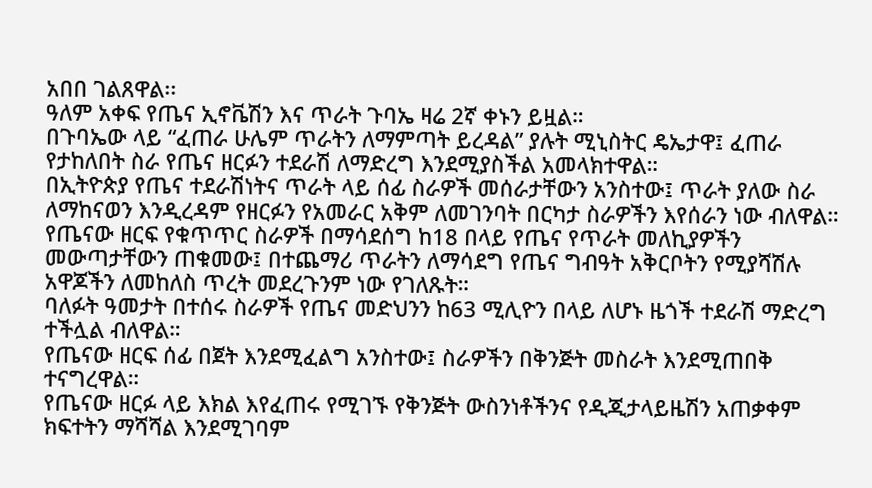አበበ ገልጸዋል፡፡
ዓለም አቀፍ የጤና ኢኖቬሽን እና ጥራት ጉባኤ ዛሬ 2ኛ ቀኑን ይዟል።
በጉባኤው ላይ “ፈጠራ ሁሌም ጥራትን ለማምጣት ይረዳል” ያሉት ሚኒስትር ዴኤታዋ፤ ፈጠራ የታከለበት ስራ የጤና ዘርፉን ተደራሽ ለማድረግ እንደሚያስችል አመላክተዋል።
በኢትዮጵያ የጤና ተደራሽነትና ጥራት ላይ ሰፊ ስራዎች መሰራታቸውን አንስተው፤ ጥራት ያለው ስራ ለማከናወን እንዲረዳም የዘርፉን የአመራር አቅም ለመገንባት በርካታ ስራዎችን እየሰራን ነው ብለዋል።
የጤናው ዘርፍ የቁጥጥር ስራዎች በማሳደሰግ ከ18 በላይ የጤና የጥራት መለኪያዎችን መውጣታቸውን ጠቁመው፤ በተጨማሪ ጥራትን ለማሳደግ የጤና ግብዓት አቅርቦትን የሚያሻሽሉ አዋጆችን ለመከለስ ጥረት መደረጉንም ነው የገለጹት።
ባለፉት ዓመታት በተሰሩ ስራዎች የጤና መድህንን ከ63 ሚሊዮን በላይ ለሆኑ ዜጎች ተደራሽ ማድረግ ተችሏል ብለዋል።
የጤናው ዘርፍ ሰፊ በጀት እንደሚፈልግ አንስተው፤ ስራዎችን በቅንጅት መስራት እንደሚጠበቅ ተናግረዋል።
የጤናው ዘርፉ ላይ እክል እየፈጠሩ የሚገኙ የቅንጅት ውስንነቶችንና የዲጂታላይዜሽን አጠቃቀም ክፍተትን ማሻሻል እንደሚገባም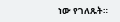ነው የገለጹት።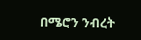በሜሮን ንብረት